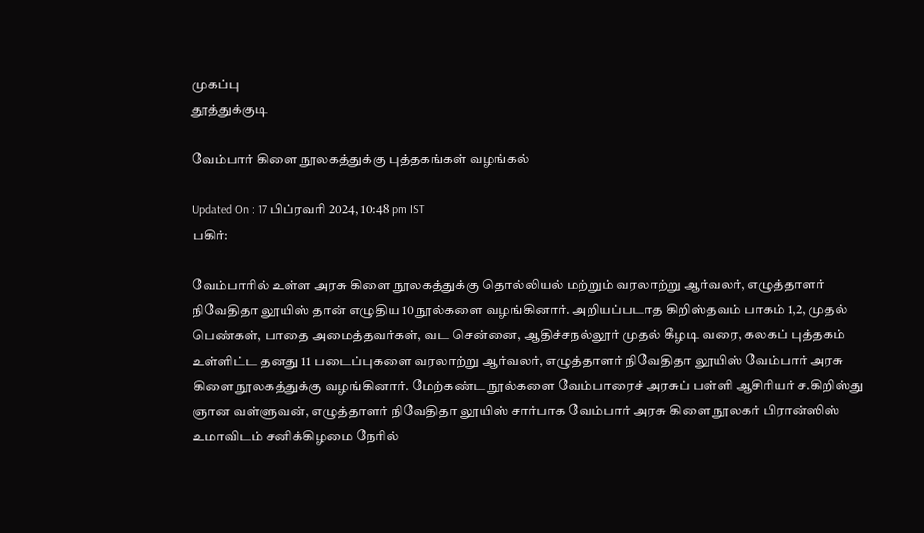முகப்பு
தூத்துக்குடி

வேம்பார் கிளை நூலகத்துக்கு புத்தகங்கள் வழங்கல்

Updated On : 17 பிப்ரவரி 2024, 10:48 pm IST
பகிர்:

வேம்பாரில் உள்ள அரசு கிளை நூலகத்துக்கு தொல்லியல் மற்றும் வரலாற்று ஆர்வலர், எழுத்தாளர் நிவேதிதா லூயிஸ் தான் எழுதிய 10 நூல்களை வழங்கினார். அறியப்படாத கிறிஸ்தவம் பாகம் 1,2, முதல் பெண்கள், பாதை அமைத்தவர்கள், வட சென்னை, ஆதிச்சநல்லூர் முதல் கீழடி வரை, கலகப் புத்தகம் உள்ளிட்ட தனது 11 படைப்புகளை வரலாற்று ஆர்வலர், எழுத்தாளர் நிவேதிதா லூயிஸ் வேம்பார் அரசு கிளை நூலகத்துக்கு வழங்கினார். மேற்கண்ட நூல்களை வேம்பாரைச் அரசுப் பள்ளி ஆசிரியர் ச.கிறிஸ்து ஞான வள்ளுவன், எழுத்தாளர் நிவேதிதா லூயிஸ் சார்பாக வேம்பார் அரசு கிளை நூலகர் பிரான்ஸிஸ் உமாவிடம் சனிக்கிழமை நேரில்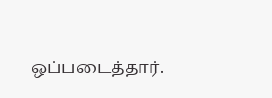ஒப்படைத்தார்.